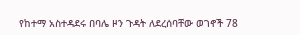የከተማ አስተዳደሩ በባሌ ዞን ጉዳት ለደረሰባቸው ወገኖች 78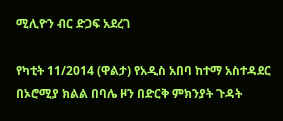ሚሊዮን ብር ድጋፍ አደረገ

የካቲት 11/2014 (ዋልታ) የአዲስ አበባ ከተማ አስተዳደር በኦሮሚያ ክልል በባሌ ዞን በድርቅ ምክንያት ጉዳት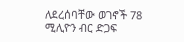ለደረሰባቸው ወገኖች 78 ሚሊዮን ብር ድጋፍ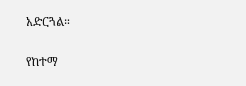አድርጓል።

የከተማ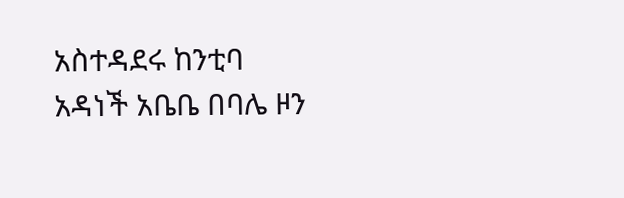አስተዳደሩ ከንቲባ አዳነች አቤቤ በባሌ ዞን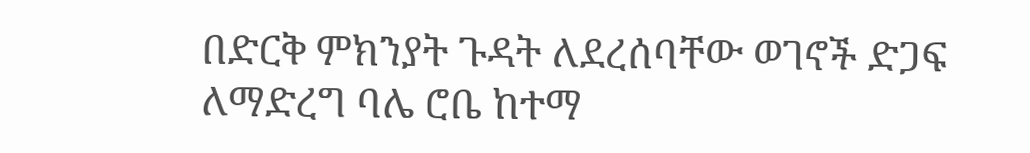በድርቅ ምክንያት ጉዳት ለደረሰባቸው ወገኖች ድጋፍ ለማድረግ ባሌ ሮቤ ከተማ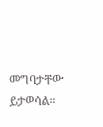መግባታቸው ይታወሳል።